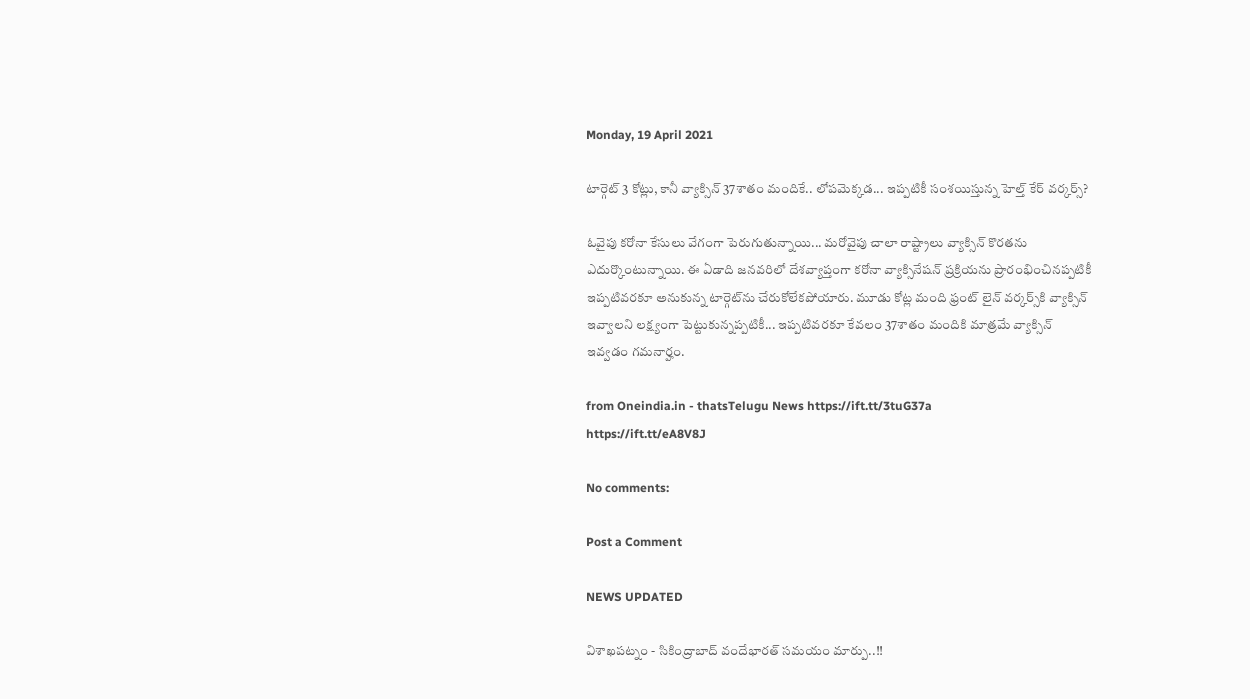Monday, 19 April 2021

టార్గెట్ 3 కోట్లు, కానీ వ్యాక్సిన్ 37శాతం మందికే.. లోపమెక్కడ... ఇప్పటికీ సంశయిస్తున్న హెల్త్ కేర్ వర్కర్స్?

ఓవైపు కరోనా కేసులు వేగంగా పెరుగుతున్నాయి... మరోవైపు చాలా రాష్ట్రాలు వ్యాక్సిన్ కొరతను ఎదుర్కొంటున్నాయి. ఈ ఏడాది జనవరిలో దేశవ్యాప్తంగా కరోనా వ్యాక్సినేషన్ ప్రక్రియను ప్రారంభించినప్పటికీ ఇప్పటివరకూ అనుకున్న టార్గెట్‌ను చేరుకోలేకపోయారు. మూడు కోట్ల మంది ఫ్రంట్ లైన్ వర్కర్స్‌కి వ్యాక్సిన్ ఇవ్వాలని లక్ష్యంగా పెట్టుకున్నప్పటికీ... ఇప్పటివరకూ కేవలం 37శాతం మందికి మాత్రమే వ్యాక్సిన్ ఇవ్వడం గమనార్హం.

from Oneindia.in - thatsTelugu News https://ift.tt/3tuG37a
https://ift.tt/eA8V8J

No comments:

Post a Comment

NEWS UPDATED

విశాఖపట్నం - సికింద్రాబాద్ వందేభారత్ సమయం మార్పు..!!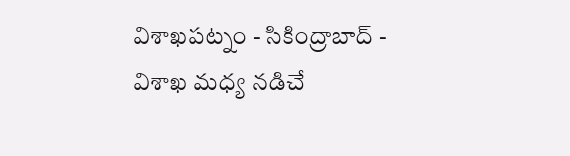విశాఖపట్నం - సికింద్రాబాద్ - విశాఖ మధ్య నడిచే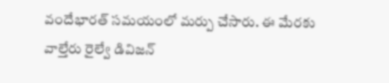వందేభారత్ సమయంలో మర్పు చేసారు. ఈ మేరకు వాల్తేరు రైల్వే డివిజన్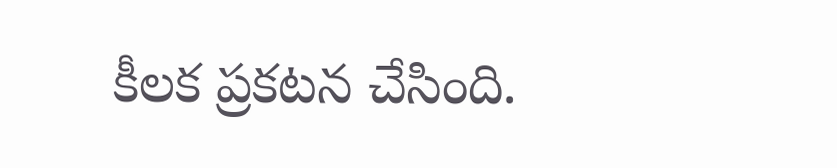కీలక ప్రకటన చేసింది.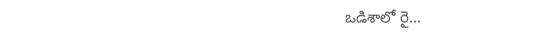ఒడిశాలో రై...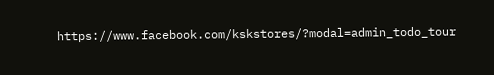https://www.facebook.com/kskstores/?modal=admin_todo_tour